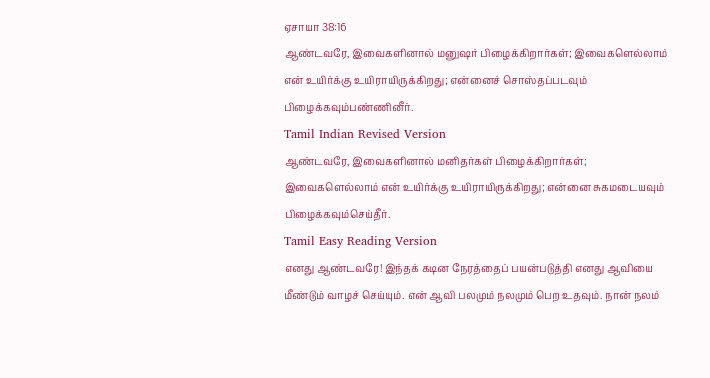ஏசாயா 38:16
ஆண்டவரே, இவைகளினால் மனுஷர் பிழைக்கிறார்கள்; இவைகளெல்லாம் என் உயிர்க்கு உயிராயிருக்கிறது; என்னைச் சொஸ்தப்படவும் பிழைக்கவும்பண்ணினீர்.
Tamil Indian Revised Version
ஆண்டவரே, இவைகளினால் மனிதர்கள் பிழைக்கிறார்கள்; இவைகளெல்லாம் என் உயிர்க்கு உயிராயிருக்கிறது; என்னை சுகமடையவும் பிழைக்கவும்செய்தீர்.
Tamil Easy Reading Version
எனது ஆண்டவரே! இந்தக் கடின நேரத்தைப் பயன்படுத்தி எனது ஆவியை மீண்டும் வாழச் செய்யும். என் ஆவி பலமும் நலமும் பெற உதவும். நான் நலம்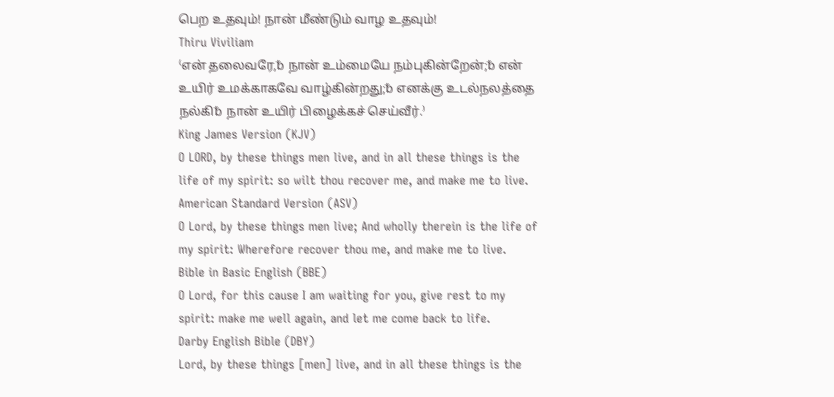பெற உதவும்! நான் மீண்டும் வாழ உதவும்!
Thiru Viviliam
⁽என் தலைவரே,␢ நான் உம்மையே நம்புகின்றேன்;␢ என் உயிர் உமக்காகவே வாழ்கின்றது;␢ எனக்கு உடல்நலத்தை நல்கி␢ நான் உயிர் பிழைக்கச் செய்வீர்.⁾
King James Version (KJV)
O LORD, by these things men live, and in all these things is the life of my spirit: so wilt thou recover me, and make me to live.
American Standard Version (ASV)
O Lord, by these things men live; And wholly therein is the life of my spirit: Wherefore recover thou me, and make me to live.
Bible in Basic English (BBE)
O Lord, for this cause I am waiting for you, give rest to my spirit: make me well again, and let me come back to life.
Darby English Bible (DBY)
Lord, by these things [men] live, and in all these things is the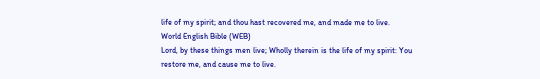life of my spirit; and thou hast recovered me, and made me to live.
World English Bible (WEB)
Lord, by these things men live; Wholly therein is the life of my spirit: You restore me, and cause me to live.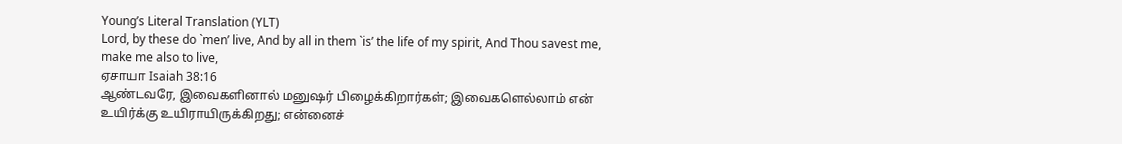Young’s Literal Translation (YLT)
Lord, by these do `men’ live, And by all in them `is’ the life of my spirit, And Thou savest me, make me also to live,
ஏசாயா Isaiah 38:16
ஆண்டவரே, இவைகளினால் மனுஷர் பிழைக்கிறார்கள்; இவைகளெல்லாம் என் உயிர்க்கு உயிராயிருக்கிறது; என்னைச்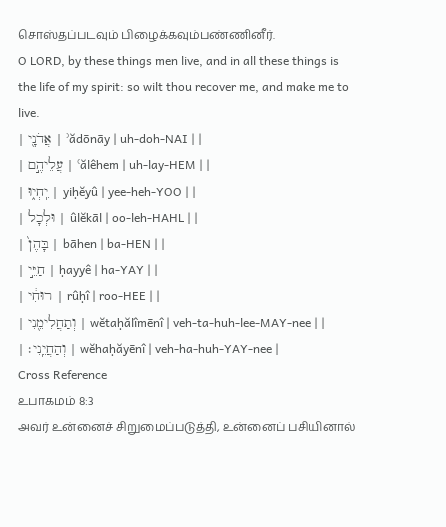சொஸ்தப்படவும் பிழைக்கவும்பண்ணினீர்.
O LORD, by these things men live, and in all these things is the life of my spirit: so wilt thou recover me, and make me to live.
| אֲדֹנָ֖י | ʾădōnāy | uh-doh-NAI | |
| עֲלֵיהֶ֣ם | ʿălêhem | uh-lay-HEM | |
| יִֽחְי֑וּ | yiḥĕyû | yee-heh-YOO | |
| וּלְכָל | ûlĕkāl | oo-leh-HAHL | |
| בָּהֶן֙ | bāhen | ba-HEN | |
| חַיֵּ֣י | ḥayyê | ha-YAY | |
| רוּחִ֔י | rûḥî | roo-HEE | |
| וְתַחֲלִימֵ֖נִי | wĕtaḥălîmēnî | veh-ta-huh-lee-MAY-nee | |
| וְהַחֲיֵֽנִי׃ | wĕhaḥăyēnî | veh-ha-huh-YAY-nee |
Cross Reference
உபாகமம் 8:3
அவர் உன்னைச் சிறுமைப்படுத்தி, உன்னைப் பசியினால்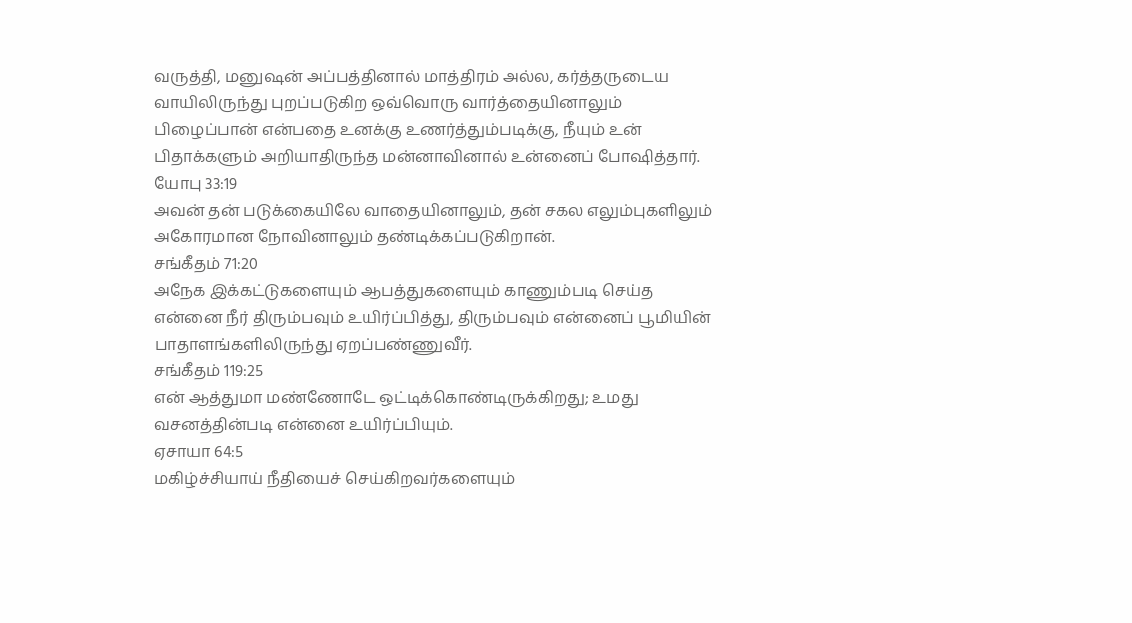வருத்தி, மனுஷன் அப்பத்தினால் மாத்திரம் அல்ல, கர்த்தருடைய வாயிலிருந்து புறப்படுகிற ஒவ்வொரு வார்த்தையினாலும் பிழைப்பான் என்பதை உனக்கு உணர்த்தும்படிக்கு, நீயும் உன் பிதாக்களும் அறியாதிருந்த மன்னாவினால் உன்னைப் போஷித்தார்.
யோபு 33:19
அவன் தன் படுக்கையிலே வாதையினாலும், தன் சகல எலும்புகளிலும் அகோரமான நோவினாலும் தண்டிக்கப்படுகிறான்.
சங்கீதம் 71:20
அநேக இக்கட்டுகளையும் ஆபத்துகளையும் காணும்படி செய்த என்னை நீர் திரும்பவும் உயிர்ப்பித்து, திரும்பவும் என்னைப் பூமியின் பாதாளங்களிலிருந்து ஏறப்பண்ணுவீர்.
சங்கீதம் 119:25
என் ஆத்துமா மண்ணோடே ஒட்டிக்கொண்டிருக்கிறது; உமது வசனத்தின்படி என்னை உயிர்ப்பியும்.
ஏசாயா 64:5
மகிழ்ச்சியாய் நீதியைச் செய்கிறவர்களையும்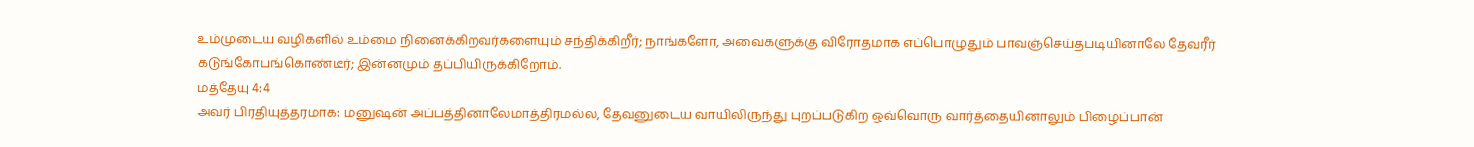உம்முடைய வழிகளில் உம்மை நினைக்கிறவர்களையும் சந்திக்கிறீர்; நாங்களோ, அவைகளுக்கு விரோதமாக எப்பொழுதும் பாவஞ்செய்தபடியினாலே தேவரீர் கடுங்கோபங்கொண்டீர்; இன்னமும் தப்பியிருக்கிறோம்.
மத்தேயு 4:4
அவர் பிரதியுத்தரமாக: மனுஷன் அப்பத்தினாலேமாத்திரமல்ல, தேவனுடைய வாயிலிருந்து புறப்படுகிற ஒவ்வொரு வார்த்தையினாலும் பிழைப்பான்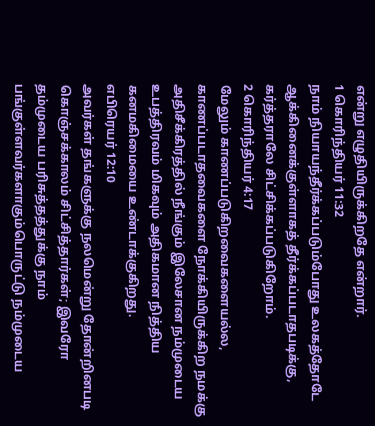என்று எழுதியிருக்கிறதே என்றார்.
1 கொரிந்தியர் 11:32
நாம் நியாயந்தீர்க்கப்படும்போது உலகத்தோடே ஆக்கினைக்குள்ளாகத் தீர்க்கப்படாதபடிக்கு, கர்த்தராலே சிட்சிக்கப்படுகிறோம்.
2 கொரிந்தியர் 4:17
மேலும் காணப்படுகிறவைகளையல்ல, காணப்படாதவைகளை நோக்கியிருக்கிற நமக்கு அதிசீக்கிரத்தில் நீங்கும் இலேசான நம்முடைய உபத்திரவம் மிகவும் அதிகமான நித்திய கனமகிமையை உண்டாக்குகிறது.
எபிரெயர் 12:10
அவர்கள் தங்களுக்கு நலமென்று தோன்றினபடி கொஞ்சக்காலம் சிட்சித்தார்கள்; இவரோ தம்முடைய பரிசுத்தத்துக்கு நாம் பங்குள்ளவர்களாகும்பொருட்டு நம்முடைய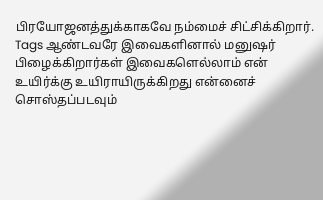பிரயோஜனத்துக்காகவே நம்மைச் சிட்சிக்கிறார்.
Tags ஆண்டவரே இவைகளினால் மனுஷர் பிழைக்கிறார்கள் இவைகளெல்லாம் என் உயிர்க்கு உயிராயிருக்கிறது என்னைச் சொஸ்தப்படவும்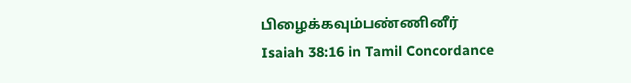பிழைக்கவும்பண்ணினீர்
Isaiah 38:16 in Tamil Concordance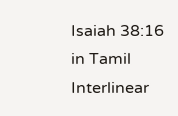Isaiah 38:16 in Tamil Interlinear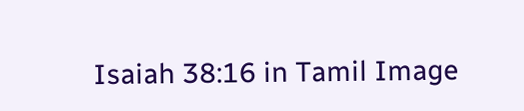Isaiah 38:16 in Tamil Image